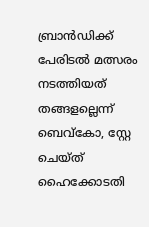ബ്രാൻഡിക്ക് പേരിടൽ മത്സരം നടത്തിയത് തങ്ങളല്ലെന്ന് ബെവ്കോ, സ്റ്റേ ചെയ്ത് ഹൈക്കോടതി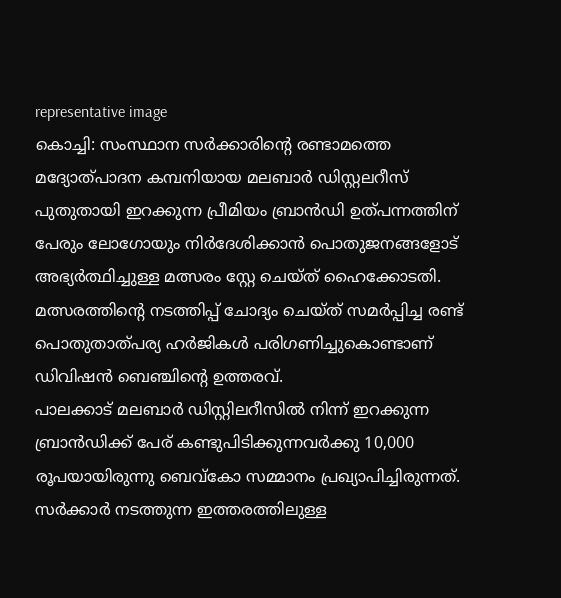representative image
കൊച്ചി: സംസ്ഥാന സർക്കാരിന്റെ രണ്ടാമത്തെ മദ്യോത്പാദന കമ്പനിയായ മലബാർ ഡിസ്റ്റലറീസ് പുതുതായി ഇറക്കുന്ന പ്രീമിയം ബ്രാൻഡി ഉത്പന്നത്തിന് പേരും ലോഗോയും നിർദേശിക്കാൻ പൊതുജനങ്ങളോട് അഭ്യർത്ഥിച്ചുള്ള മത്സരം സ്റ്റേ ചെയ്ത് ഹൈക്കോടതി. മത്സരത്തിന്റെ നടത്തിപ്പ് ചോദ്യം ചെയ്ത് സമർപ്പിച്ച രണ്ട് പൊതുതാത്പര്യ ഹർജികൾ പരിഗണിച്ചുകൊണ്ടാണ് ഡിവിഷൻ ബെഞ്ചിന്റെ ഉത്തരവ്.
പാലക്കാട് മലബാർ ഡിസ്റ്റിലറീസിൽ നിന്ന് ഇറക്കുന്ന ബ്രാൻഡിക്ക് പേര് കണ്ടുപിടിക്കുന്നവർക്കു 10,000 രൂപയായിരുന്നു ബെവ്കോ സമ്മാനം പ്രഖ്യാപിച്ചിരുന്നത്. സർക്കാർ നടത്തുന്ന ഇത്തരത്തിലുള്ള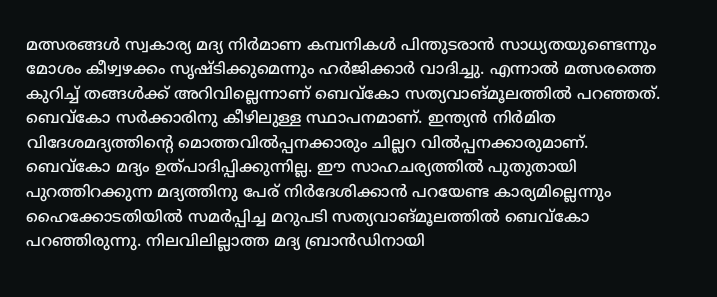മത്സരങ്ങൾ സ്വകാര്യ മദ്യ നിർമാണ കമ്പനികൾ പിന്തുടരാൻ സാധ്യതയുണ്ടെന്നും മോശം കീഴ്വഴക്കം സൃഷ്ടിക്കുമെന്നും ഹർജിക്കാർ വാദിച്ചു. എന്നാൽ മത്സരത്തെ കുറിച്ച് തങ്ങൾക്ക് അറിവില്ലെന്നാണ് ബെവ്കോ സത്യവാങ്മൂലത്തിൽ പറഞ്ഞത്.
ബെവ്കോ സർക്കാരിനു കീഴിലുള്ള സ്ഥാപനമാണ്. ഇന്ത്യൻ നിർമിത വിദേശമദ്യത്തിന്റെ മൊത്തവിൽപ്പനക്കാരും ചില്ലറ വിൽപ്പനക്കാരുമാണ്. ബെവ്കോ മദ്യം ഉത്പാദിപ്പിക്കുന്നില്ല. ഈ സാഹചര്യത്തിൽ പുതുതായി പുറത്തിറക്കുന്ന മദ്യത്തിനു പേര് നിർദേശിക്കാൻ പറയേണ്ട കാര്യമില്ലെന്നും ഹൈക്കോടതിയിൽ സമർപ്പിച്ച മറുപടി സത്യവാങ്മൂലത്തിൽ ബെവ്കോ പറഞ്ഞിരുന്നു. നിലവിലില്ലാത്ത മദ്യ ബ്രാൻഡിനായി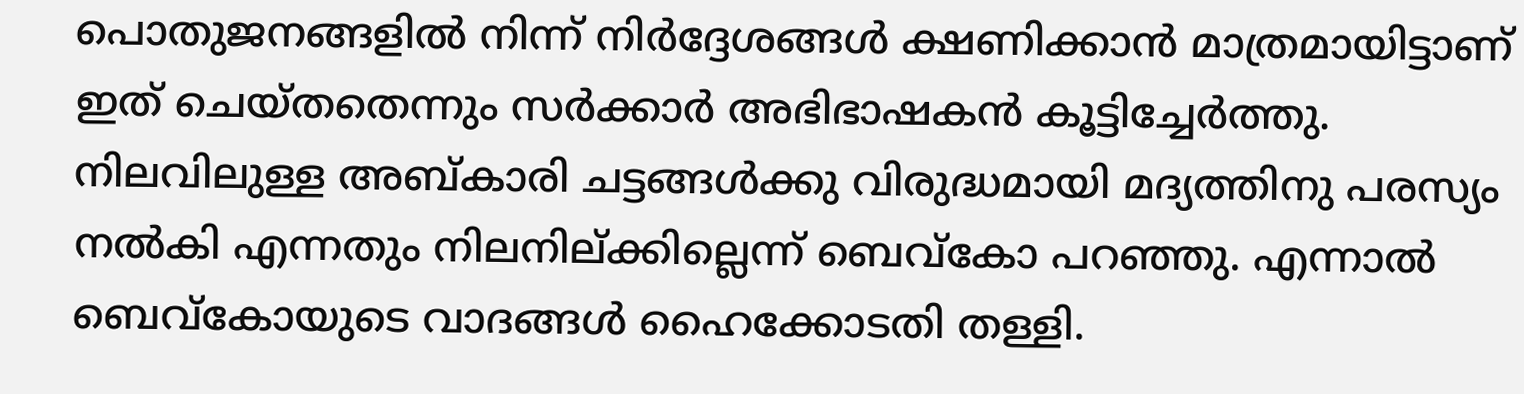പൊതുജനങ്ങളിൽ നിന്ന് നിർദ്ദേശങ്ങൾ ക്ഷണിക്കാൻ മാത്രമായിട്ടാണ് ഇത് ചെയ്തതെന്നും സർക്കാർ അഭിഭാഷകൻ കൂട്ടിച്ചേർത്തു.
നിലവിലുള്ള അബ്കാരി ചട്ടങ്ങൾക്കു വിരുദ്ധമായി മദ്യത്തിനു പരസ്യം നൽകി എന്നതും നിലനില്ക്കില്ലെന്ന് ബെവ്കോ പറഞ്ഞു. എന്നാൽ ബെവ്കോയുടെ വാദങ്ങൾ ഹൈക്കോടതി തള്ളി.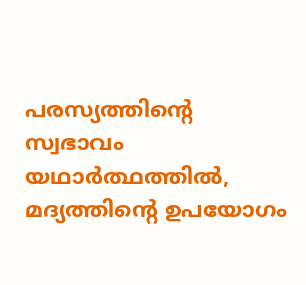പരസ്യത്തിന്റെ സ്വഭാവം യഥാർത്ഥത്തിൽ, മദ്യത്തിന്റെ ഉപയോഗം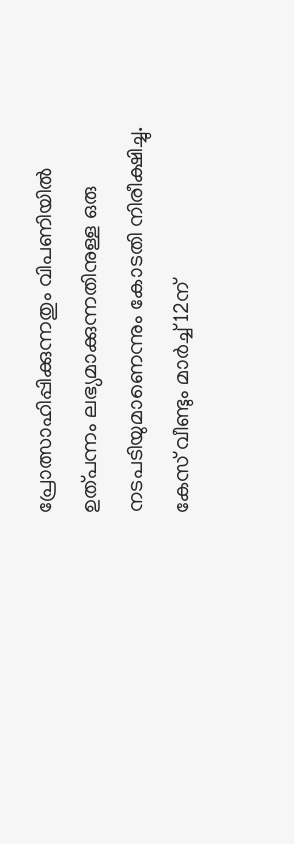പ്രോത്സാഹിപ്പിക്കുന്നതും വിപണിയിൽ ഉത്പന്നം ലഭ്യമാക്കുന്നതിനുള്ള ഒരു നടപടിയുമാണെന്നും കോടതി നിരീക്ഷിച്ചു. കേസ് വീണ്ടും മാർച്ച് 12ന്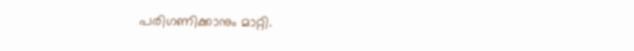പരിഗണിക്കാനും മാറ്റി.